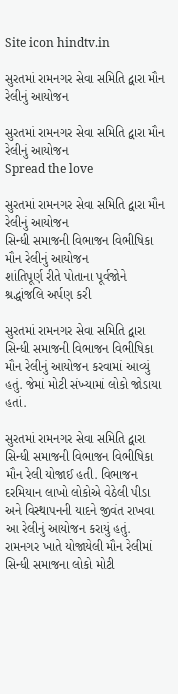Site icon hindtv.in

સુરતમાં રામનગર સેવા સમિતિ દ્વારા મૌન રેલીનું આયોજન

સુરતમાં રામનગર સેવા સમિતિ દ્વારા મૌન રેલીનું આયોજન
Spread the love

સુરતમાં રામનગર સેવા સમિતિ દ્વારા મૌન રેલીનું આયોજન
સિન્ધી સમાજની વિભાજન વિભીષિકા મૌન રેલીનું આયોજન
શાંતિપૂર્ણ રીતે પોતાના પૂર્વજોને શ્રદ્ધાંજલિ અર્પણ કરી

સુરતમાં રામનગર સેવા સમિતિ દ્વારા સિન્ધી સમાજની વિભાજન વિભીષિકા મૌન રેલીનું આયોજન કરવામાં આવ્યું હતું. જેમાં મોટી સંખ્યામાં લોકો જોડાયા હતાં.

સુરતમાં રામનગર સેવા સમિતિ દ્વારા સિન્ધી સમાજની વિભાજન વિભીષિકા મૌન રેલી યોજાઈ હતી. વિભાજન દરમિયાન લાખો લોકોએ વેઠેલી પીડા અને વિસ્થાપનની યાદને જીવંત રાખવા આ રેલીનું આયોજન કરાયું હતું. રામનગર ખાતે યોજાયેલી મૌન રેલીમાં સિન્ધી સમાજના લોકો મોટી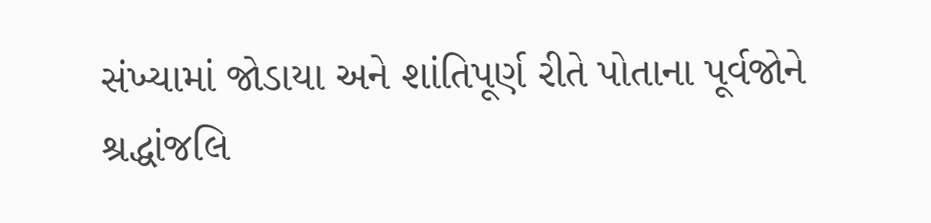સંખ્યામાં જોડાયા અને શાંતિપૂર્ણ રીતે પોતાના પૂર્વજોને શ્રદ્ધાંજલિ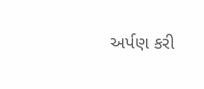અર્પણ કરી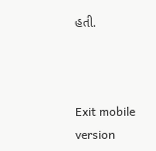હતી.



Exit mobile version